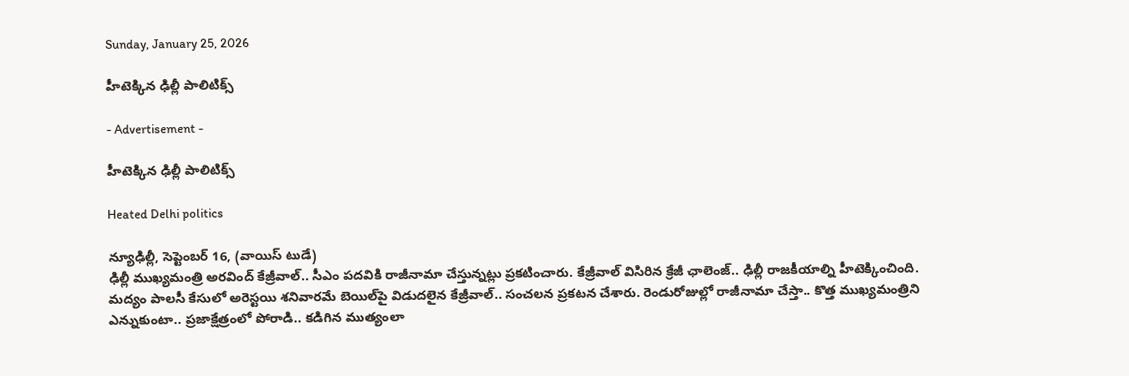Sunday, January 25, 2026

హీటెక్కిన ఢిల్లీ పాలిటిక్స్

- Advertisement -

హీటెక్కిన ఢిల్లీ పాలిటిక్స్

Heated Delhi politics

న్యూఢిల్లీ, సెప్టెంబర్ 16, (వాయిస్ టుడే)
ఢిల్లీ ముఖ్యమంత్రి అరవింద్ కేజ్రీవాల్.. సీఎం పదవికి రాజీనామా చేస్తున్నట్లు ప్రకటించారు. కేజ్రీవాల్ విసిరిన క్రేజీ ఛాలెంజ్.. ఢిల్లీ రాజకీయాల్ని హీటెక్కించింది. మద్యం పాలసీ కేసులో అరెస్టయి శనివారమే బెయిల్‌పై విడుదలైన కేజ్రీవాల్.. సంచలన ప్రకటన చేశారు. రెండురోజుల్లో రాజీనామా చేస్తా.. కొత్త ముఖ్యమంత్రిని ఎన్నుకుంటా.. ప్రజాక్షేత్రంలో పోరాడి.. కడిగిన ముత్యంలా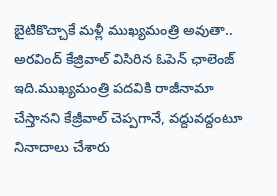బైటికొచ్చాకే మళ్లీ ముఖ్యమంత్రి అవుతా.. అరవింద్ కేజ్రివాల్ విసిరిన ఓపెన్ ఛాలెంజ్ ఇది.ముఖ్యమంత్రి పదవికి రాజీనామా చేస్తానని కేజ్రీవాల్‌ చెప్పగానే, వద్దువద్దంటూ నినాదాలు చేశారు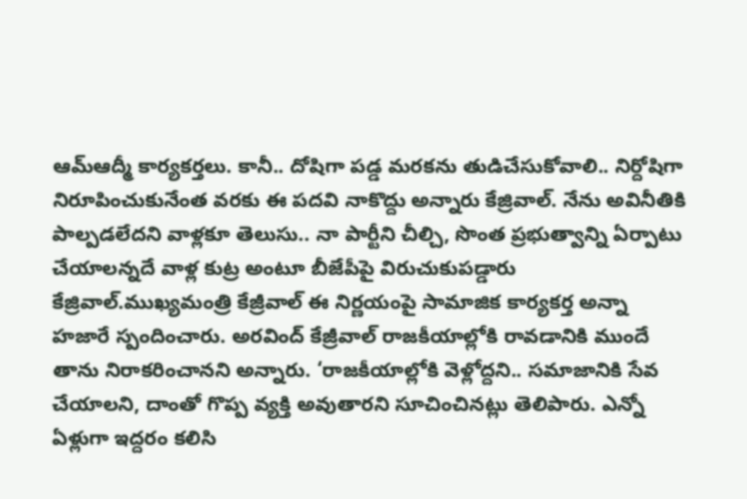ఆమ్‌ఆద్మీ కార్యకర్తలు. కానీ.. దోషిగా పడ్డ మరకను తుడిచేసుకోవాలి.. నిర్దోషిగా నిరూపించుకునేంత వరకు ఈ పదవి నాకొద్దు అన్నారు కేజ్రివాల్. నేను అవినీతికి పాల్పడలేదని వాళ్లకూ తెలుసు.. నా పార్టీని చీల్చి, సొంత ప్రభుత్వాన్ని ఏర్పాటు చేయాలన్నదే వాళ్ల కుట్ర అంటూ బీజేపీపై విరుచుకుపడ్డారు కేజ్రివాల్.ముఖ్యమంత్రి కేజ్రీవాల్ ఈ నిర్ణయంపై సామాజిక కార్యకర్త అన్నా హజారే స్పందించారు. అరవింద్ కేజ్రీవాల్ రాజకీయాల్లోకి రావడానికి ముందే తాను నిరాకరించానని అన్నారు. ‘రాజకీయాల్లోకి వెళ్లోద్దని.. సమాజానికి సేవ చేయాలని, దాంతో గొప్ప వ్యక్తి అవుతారని సూచించినట్లు తెలిపారు. ఎన్నో ఏళ్లుగా ఇద్దరం కలిసి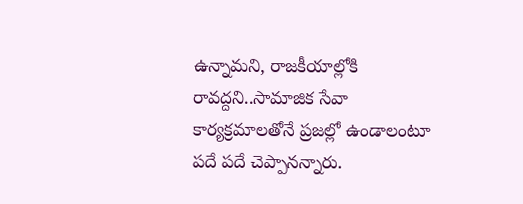ఉన్నామని, రాజకీయాల్లోకి రావద్దని..సామాజిక సేవా కార్యక్రమాలతోనే ప్రజల్లో ఉండాలంటూ పదే పదే చెప్పానన్నారు.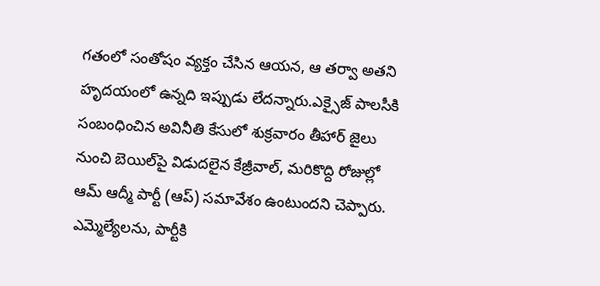గతంలో సంతోషం వ్యక్తం చేసిన ఆయన, ఆ తర్వా అతని హృదయంలో ఉన్నది ఇప్పుడు లేదన్నారు.ఎక్సైజ్ పాలసీకి సంబంధించిన అవినీతి కేసులో శుక్రవారం తీహార్ జైలు నుంచి బెయిల్‌పై విడుదలైన కేజ్రీవాల్, మరికొద్ది రోజుల్లో ఆమ్ ఆద్మీ పార్టీ (ఆప్) సమావేశం ఉంటుందని చెప్పారు. ఎమ్మెల్యేలను, పార్టీకి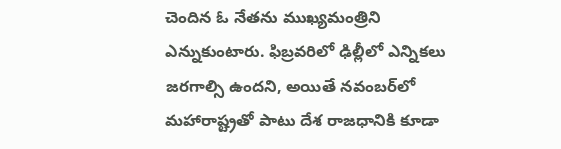చెందిన ఓ నేతను ముఖ్యమంత్రిని ఎన్నుకుంటారు. ఫిబ్రవరిలో ఢిల్లీలో ఎన్నికలు జరగాల్సి ఉందని, అయితే నవంబర్‌లో మహారాష్ట్రతో పాటు దేశ రాజధానికి కూడా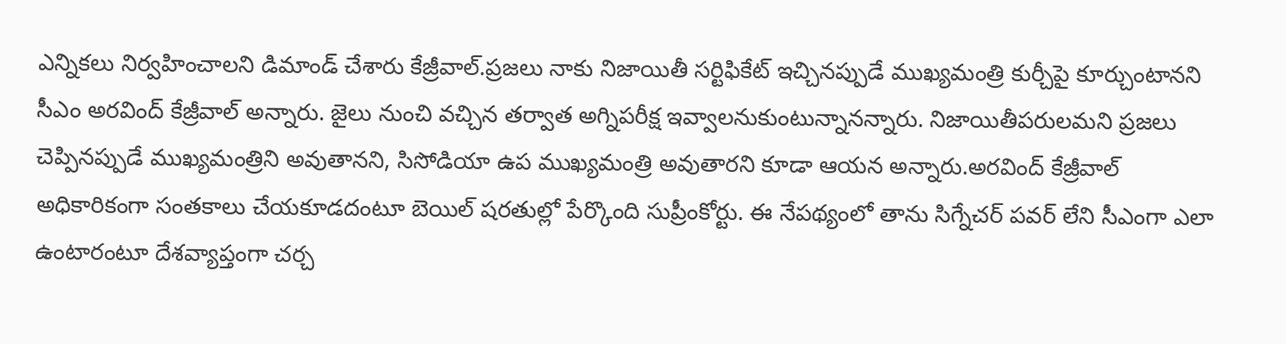ఎన్నికలు నిర్వహించాలని డిమాండ్‌ చేశారు కేజ్రీవాల్.ప్రజలు నాకు నిజాయితీ సర్టిఫికేట్ ఇచ్చినప్పుడే ముఖ్యమంత్రి కుర్చీపై కూర్చుంటానని సీఎం అరవింద్ కేజ్రీవాల్ అన్నారు. జైలు నుంచి వచ్చిన తర్వాత అగ్నిపరీక్ష ఇవ్వాలనుకుంటున్నానన్నారు. నిజాయితీపరులమని ప్రజలు చెప్పినప్పుడే ముఖ్యమంత్రిని అవుతానని, సిసోడియా ఉప ముఖ్యమంత్రి అవుతారని కూడా ఆయన అన్నారు.అరవింద్‌ కేజ్రీవాల్‌ అధికారికంగా సంతకాలు చేయకూడదంటూ బెయిల్‌ షరతుల్లో పేర్కొంది సుప్రీంకోర్టు. ఈ నేపథ్యంలో తాను సిగ్నేచర్ పవర్ లేని సీఎంగా ఎలా ఉంటారంటూ దేశవ్యాప్తంగా చర్చ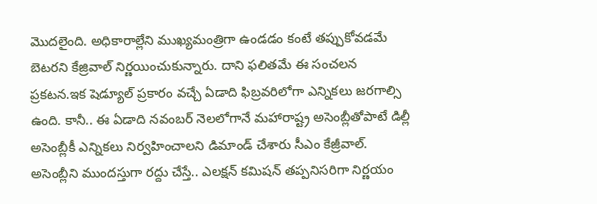మొదలైంది. అధికారాల్లేని ముఖ్యమంత్రిగా ఉండడం కంటే తప్పుకోవడమే బెటరని కేజ్రివాల్ నిర్ణయించుకున్నారు. దాని ఫలితమే ఈ సంచలన ప్రకటన.ఇక షెడ్యూల్ ప్రకారం వచ్చే ఏడాది ఫిబ్రవరిలోగా ఎన్నికలు జరగాల్సి ఉంది. కానీ.. ఈ ఏడాది నవంబర్‌ నెలలోగానే మహారాష్ట్ర అసెంబ్లీతోపాటే డిల్లీ అసెంబ్లీకీ ఎన్నికలు నిర్వహించాలని డిమాండ్ చేశారు సీఎం కేజ్రీవాల్. అసెంబ్లీని ముందస్తుగా రద్దు చేస్తే.. ఎలక్షన్ కమిషన్ తప్పనిసరిగా నిర్ణయం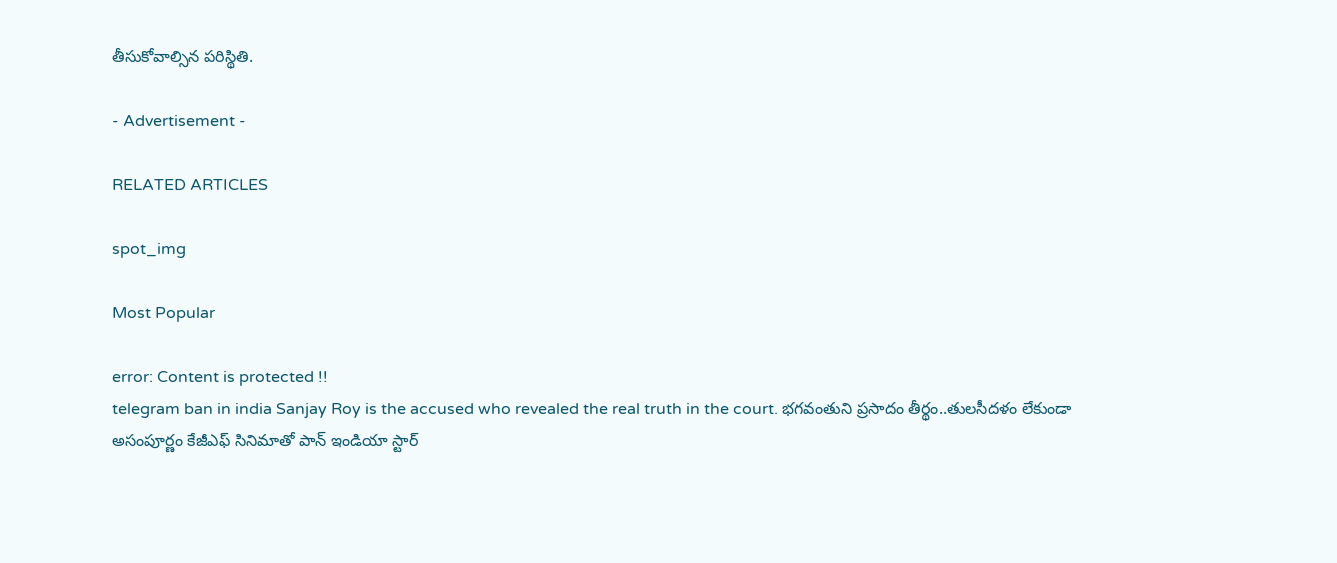తీసుకోవాల్సిన పరిస్థితి.

- Advertisement -

RELATED ARTICLES

spot_img

Most Popular

error: Content is protected !!
telegram ban in india Sanjay Roy is the accused who revealed the real truth in the court. భగవంతుని ప్రసాదం తీర్థం..తులసీదళం లేకుండా అసంపూర్ణం కేజీఎఫ్ సినిమాతో పాన్ ఇండియా స్టార్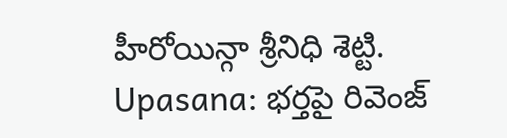హీరోయిన్గా శ్రీనిధి శెట్టి. Upasana: భర్తపై రివెంజ్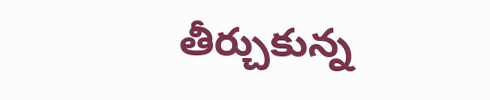తీర్చుకున్న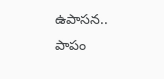ఉపాసన.. పాపం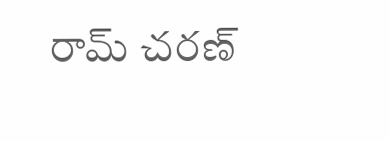రామ్ చరణ్